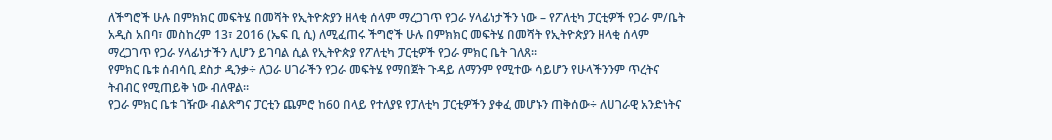ለችግሮች ሁሉ በምክክር መፍትሄ በመሻት የኢትዮጵያን ዘላቂ ሰላም ማረጋገጥ የጋራ ሃላፊነታችን ነው – የፖለቲካ ፓርቲዎች የጋራ ም/ቤት
አዲስ አበባ፣ መስከረም 13፣ 2016 (ኤፍ ቢ ሲ) ለሚፈጠሩ ችግሮች ሁሉ በምክክር መፍትሄ በመሻት የኢትዮጵያን ዘላቂ ሰላም ማረጋገጥ የጋራ ሃላፊነታችን ሊሆን ይገባል ሲል የኢትዮጵያ የፖለቲካ ፓርቲዎች የጋራ ምክር ቤት ገለጸ፡፡
የምክር ቤቱ ሰብሳቢ ደስታ ዲንቃ÷ ለጋራ ሀገራችን የጋራ መፍትሄ የማበጀት ጉዳይ ለማንም የሚተው ሳይሆን የሁላችንንም ጥረትና ትብብር የሚጠይቅ ነው ብለዋል።
የጋራ ምክር ቤቱ ገዥው ብልጽግና ፓርቲን ጨምሮ ከ60 በላይ የተለያዩ የፓለቲካ ፓርቲዎችን ያቀፈ መሆኑን ጠቅሰው÷ ለሀገራዊ አንድነትና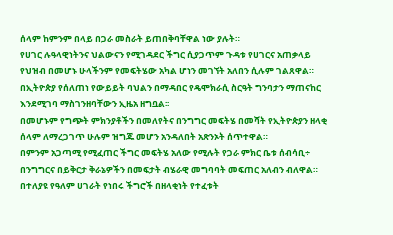ሰላም ከምንም በላይ በጋራ መስራት ይጠበቅባቸዋል ነው ያሉት።
የሀገር ሉዓላዊነትንና ህልውናን የሚገዳደር ችግር ሲያጋጥም ጉዳቱ የሀገርና አጠቃላይ የህዝብ በመሆኑ ሁላችንም የመፍትሄው አካል ሆነን መገኘት አለበን ሲሉም ገልጸዋል።
በኢትዮጵያ የሰለጠነ የውይይት ባህልን በማዳበር የዴሞክራሲ ስርዓት ግንባታን ማጠናከር እንደሚገባ ማስገንዘባቸውን ኢዜአ ዘግቧል፡፡
በመሆኑም የግጭት ምክንያቶችን በመለየትና በንግግር መፍትሄ በመሻት የኢትዮጵያን ዘላቂ ሰላም ለማረጋገጥ ሁሉም ዝግጁ መሆን አንዳለበት አጽንኦት ሰጥተዋል።
በምንም አጋጣሚ የሚፈጠር ችግር መፍትሄ አለው የሚሉት የጋራ ምክር ቤቱ ሰብሳቢ÷ በንግግርና በይቅርታ ቅራኔዎችን በመፍታት ብሄራዊ መግባባት መፍጠር አለብን ብለዋል።
በተለያዩ የዓለም ሀገራት የነበሩ ችግሮች በዘላቂነት የተፈቱት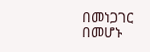በመነጋገር በመሆኑ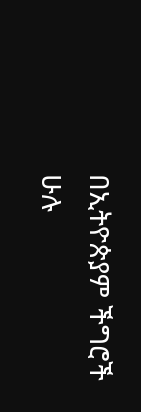በኢትዮጵያም ችግሮች ሁሉ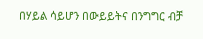በሃይል ሳይሆን በውይይትና በንግግር ብቻ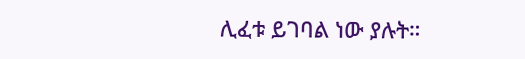ሊፈቱ ይገባል ነው ያሉት።